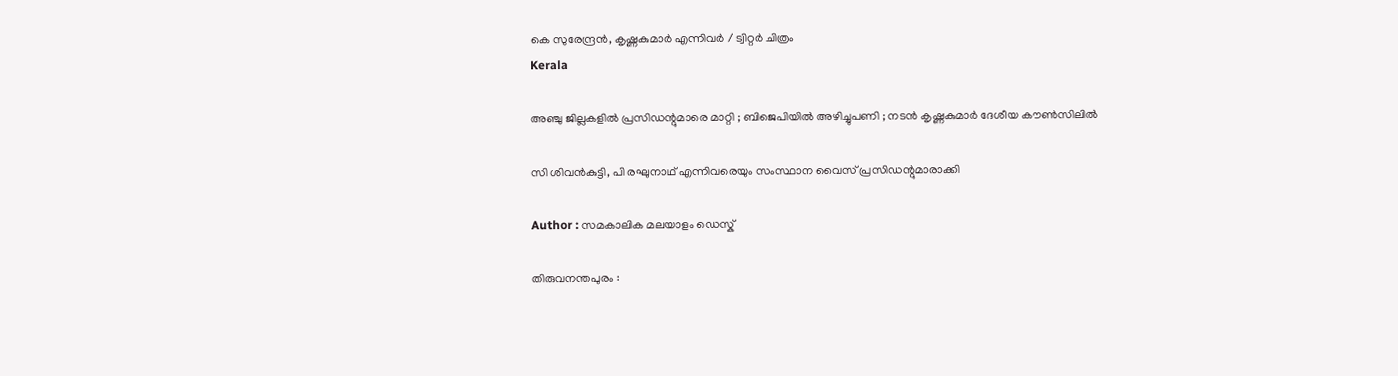കെ സുരേന്ദ്രൻ, കൃഷ്ണകുമാർ എന്നിവർ / ട്വിറ്റർ ചിത്രം
Kerala

അഞ്ചു ജില്ലകളില്‍ പ്രസിഡന്റുമാരെ മാറ്റി ; ബിജെപിയില്‍ അഴിച്ചുപണി ; നടൻ കൃഷ്ണകുമാർ ദേശീയ കൗൺസിലിൽ

സി ശിവന്‍കുട്ടി, പി രഘുനാഥ് എന്നിവരെയും സംസ്ഥാന വൈസ് പ്രസിഡന്റുമാരാക്കി

Author : സമകാലിക മലയാളം ഡെസ്ക്

തിരുവനന്തപുരം :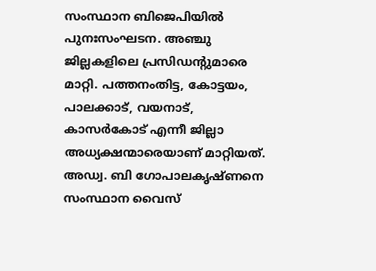സംസ്ഥാന ബിജെപിയില്‍ പുനഃസംഘടന. അഞ്ചു ജില്ലകളിലെ പ്രസിഡന്റുമാരെ മാറ്റി. പത്തനംതിട്ട, കോട്ടയം, പാലക്കാട്, വയനാട്, കാസര്‍കോട് എന്നീ ജില്ലാ അധ്യക്ഷന്മാരെയാണ് മാറ്റിയത്. അഡ്വ. ബി ഗോപാലകൃഷ്ണനെ സംസ്ഥാന വൈസ്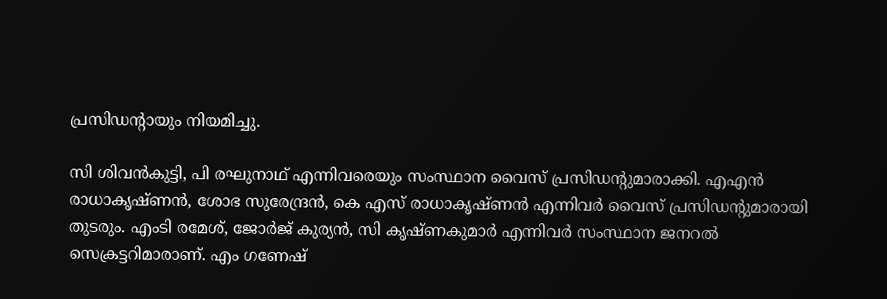പ്രസിഡന്റായും നിയമിച്ചു.

സി ശിവന്‍കുട്ടി, പി രഘുനാഥ് എന്നിവരെയും സംസ്ഥാന വൈസ് പ്രസിഡന്റുമാരാക്കി. എഎന്‍ രാധാകൃഷ്ണന്‍, ശോഭ സുരേന്ദ്രന്‍, കെ എസ് രാധാകൃഷ്ണന്‍ എന്നിവര്‍ വൈസ് പ്രസിഡന്റുമാരായി തുടരും. എംടി രമേശ്, ജോര്‍ജ് കുര്യന്‍, സി കൃഷ്ണകുമാര്‍ എന്നിവര്‍ സംസ്ഥാന ജനറല്‍ സെക്രട്ടറിമാരാണ്. എം ഗണേഷ്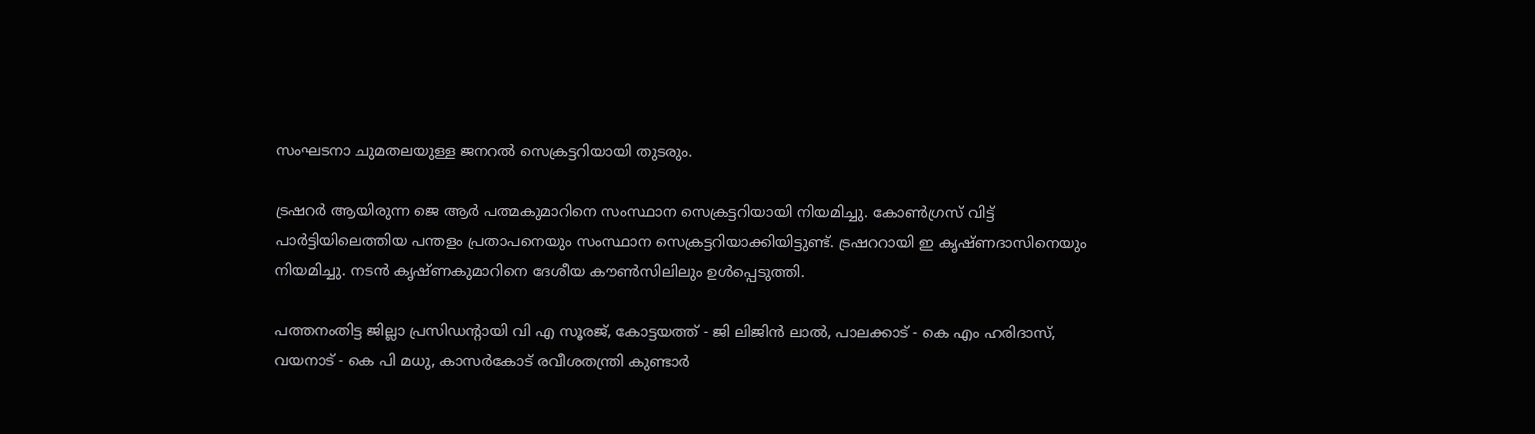സംഘടനാ ചുമതലയുള്ള ജനറല്‍ സെക്രട്ടറിയായി തുടരും.

ട്രഷറര്‍ ആയിരുന്ന ജെ ആര്‍ പത്മകുമാറിനെ സംസ്ഥാന സെക്രട്ടറിയായി നിയമിച്ചു. കോണ്‍ഗ്രസ് വിട്ട് പാര്‍ട്ടിയിലെത്തിയ പന്തളം പ്രതാപനെയും സംസ്ഥാന സെക്രട്ടറിയാക്കിയിട്ടുണ്ട്. ട്രഷററായി ഇ കൃഷ്ണദാസിനെയും നിയമിച്ചു. നടന്‍ കൃഷ്ണകുമാറിനെ ദേശീയ കൗണ്‍സിലിലും ഉള്‍പ്പെടുത്തി.

പത്തനംതിട്ട ജില്ലാ പ്രസിഡന്റായി വി എ സൂരജ്, കോട്ടയത്ത് - ജി ലിജിന്‍ ലാല്‍, പാലക്കാട് - കെ എം ഹരിദാസ്, വയനാട് - കെ പി മധു, കാസര്‍കോട് രവീശതന്ത്രി കുണ്ടാര്‍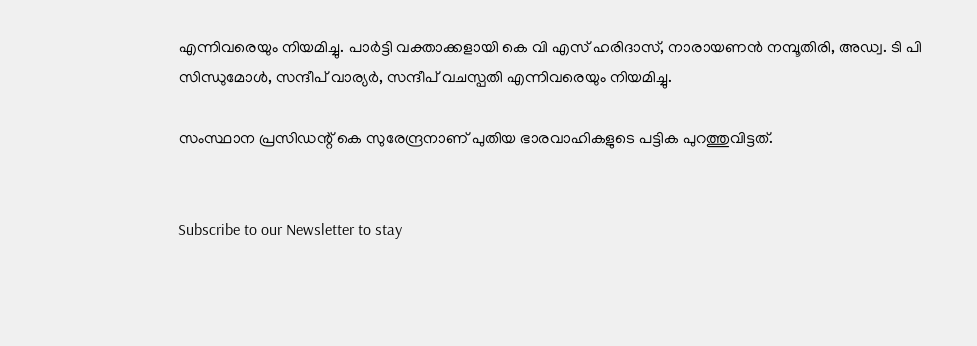എന്നിവരെയും നിയമിച്ചു. പാര്‍ട്ടി വക്താക്കളായി കെ വി എസ് ഹരിദാസ്, നാരായണന്‍ നമ്പൂതിരി, അഡ്വ. ടി പി സിന്ധുമോള്‍, സന്ദീപ് വാര്യര്‍, സന്ദീപ് വചസ്പതി എന്നിവരെയും നിയമിച്ചു.

സംസ്ഥാന പ്രസിഡന്റ് കെ സുരേന്ദ്രനാണ് പുതിയ ഭാരവാഹികളുടെ പട്ടിക പുറത്തുവിട്ടത്.


Subscribe to our Newsletter to stay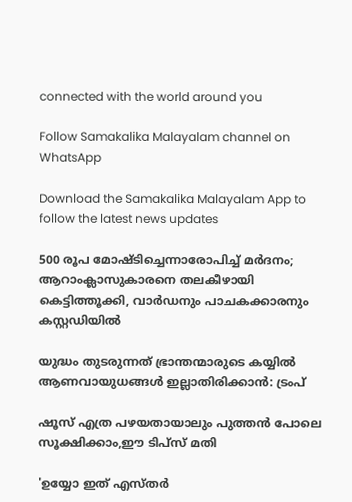connected with the world around you

Follow Samakalika Malayalam channel on WhatsApp

Download the Samakalika Malayalam App to follow the latest news updates

500 രൂപ മോഷ്ടിച്ചെന്നാരോപിച്ച് മര്‍ദനം; ആറാംക്ലാസുകാരനെ തലകീഴായി കെട്ടിത്തൂക്കി, വാര്‍ഡനും പാചകക്കാരനും കസ്റ്റഡിയില്‍

യുദ്ധം തുടരുന്നത് ഭ്രാന്തന്മാരുടെ കയ്യില്‍ ആണവായുധങ്ങള്‍ ഇല്ലാതിരിക്കാന്‍: ട്രംപ്

ഷൂസ് എത്ര പഴയതായാലും പുത്തൻ പോലെ സൂക്ഷിക്കാം,ഈ ടിപ്സ് മതി‌

'ഉയ്യോ ഇത് എസ്തര്‍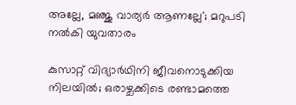അല്ലേ, മഞ്ജു വാര്യര്‍ ആണല്ലേ'; മറുപടി നല്‍കി യുവതാരം

കുസാറ്റ് വിദ്യാര്‍ഥിനി ജീവനൊടുക്കിയ നിലയില്‍; ഒരാഴ്ചക്കിടെ രണ്ടാമത്തെ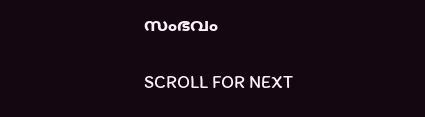സംഭവം

SCROLL FOR NEXT